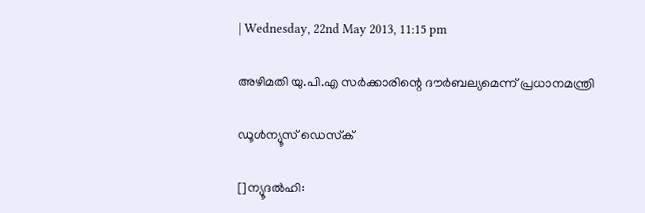| Wednesday, 22nd May 2013, 11:15 pm

അഴിമതി യു.പി.എ സര്‍ക്കാരിന്റെ ദൗര്‍ബല്യമെന്ന് പ്രധാനമന്ത്രി

ഡൂള്‍ന്യൂസ് ഡെസ്‌ക്

[]ന്യൂദല്‍ഹി: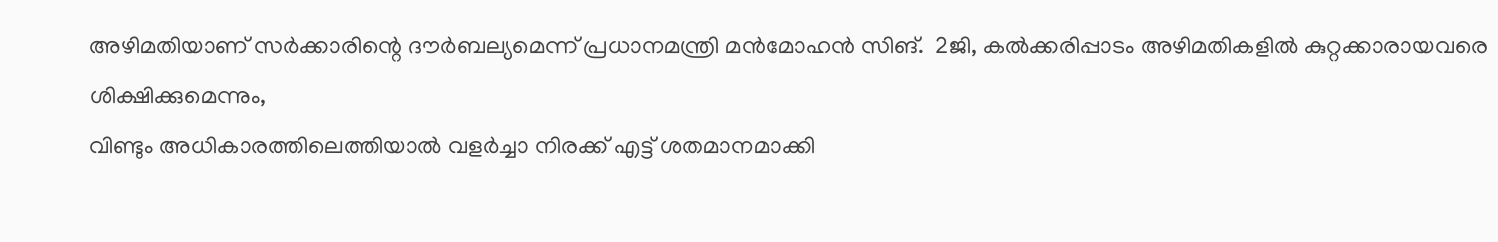അഴിമതിയാണ് സര്‍ക്കാരിന്റെ ദൗര്‍ബല്യമെന്ന് പ്രധാനമന്ത്രി മന്‍മോഹന്‍ സിങ്.  2ജി, കല്‍ക്കരിപ്പാടം അഴിമതികളില്‍ കുറ്റക്കാരായവരെ ശിക്ഷിക്കുമെന്നും,
വിണ്ടും അധികാരത്തിലെത്തിയാല്‍ വളര്‍ച്ചാ നിരക്ക് എട്ട് ശതമാനമാക്കി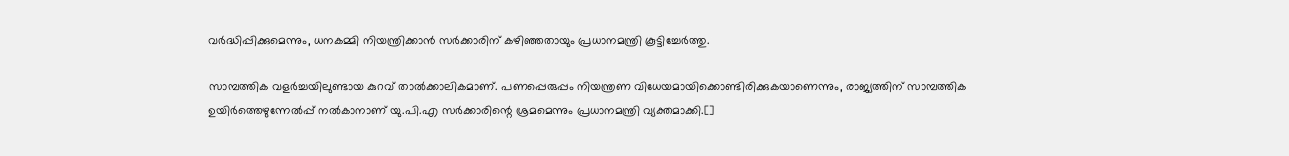വര്‍ദ്ധിപ്പിക്കുമെന്നും, ധനകമ്മി നിയന്ത്രിക്കാന്‍ സര്‍ക്കാരിന് കഴിഞ്ഞതായും പ്രധാനമന്ത്രി കൂട്ടിച്ചേര്‍ത്തു.

സാമ്പത്തിക വളര്‍ച്ചയിലുണ്ടായ കുറവ് താല്‍ക്കാലികമാണ്. പണപ്പെരുപ്പം നിയന്ത്രണ വിധേയമായിക്കൊണ്ടിരിക്കുകയാണെന്നും, രാജ്യത്തിന് സാമ്പത്തിക ഉയിര്‍ത്തെഴുന്നേല്‍പ്പ് നല്‍കാനാണ് യു.പി.എ സര്‍ക്കാരിന്റെ ശ്രമമെന്നും പ്രധാനമന്ത്രി വ്യക്തമാക്കി.[]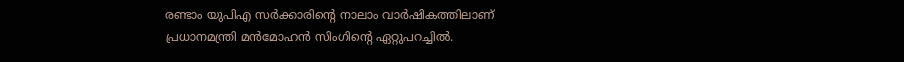രണ്ടാം യുപിഎ സര്‍ക്കാരിന്റെ നാലാം വാര്‍ഷികത്തിലാണ് പ്രധാനമന്ത്രി മന്‍മോഹന്‍ സിംഗിന്റെ ഏറ്റുപറച്ചില്‍.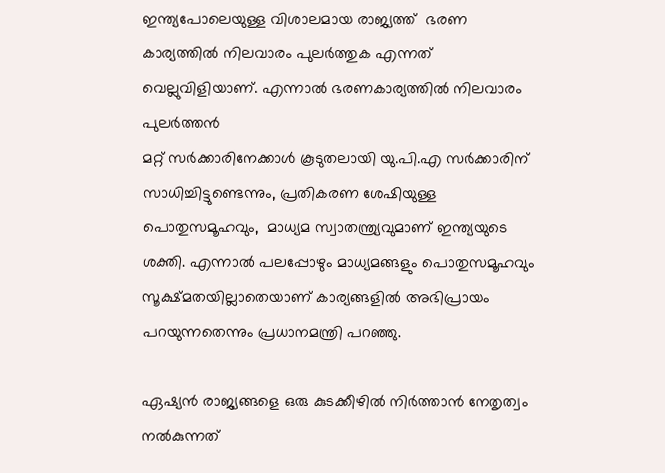ഇന്ത്യപോലെയുള്ള വിശാലമായ രാജ്യത്ത്  ഭരണ കാര്യത്തില്‍ നിലവാരം പുലര്‍ത്തുക എന്നത് വെല്ലുവിളിയാണ്. എന്നാല്‍ ഭരണകാര്യത്തില്‍ നിലവാരം പുലര്‍ത്തന്‍
മറ്റ് സര്‍ക്കാരിനേക്കാള്‍ കൂടുതലായി യു.പി.എ സര്‍ക്കാരിന് സാധിച്ചിട്ടുണ്ടെന്നും, പ്രതികരണ ശേഷിയുള്ള പൊതുസമൂഹവും,  മാധ്യമ സ്വാതന്ത്ര്യവുമാണ് ഇന്ത്യയുടെ ശക്തി. എന്നാല്‍ പലപ്പോഴും മാധ്യമങ്ങളും പൊതുസമൂഹവും സൂക്ഷ്മതയില്ലാതെയാണ് കാര്യങ്ങളില്‍ അഭിപ്രായം പറയുന്നതെന്നും പ്രധാനമന്ത്രി പറഞ്ഞു.

ഏഷ്യന്‍ രാജ്യങ്ങളെ ഒരു കുടക്കീഴില്‍ നിര്‍ത്താന്‍ നേതൃത്വം നല്‍കുന്നത്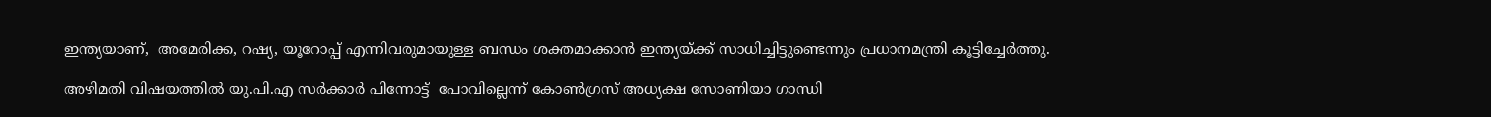ഇന്ത്യയാണ്,  അമേരിക്ക, റഷ്യ, യൂറോപ്പ് എന്നിവരുമായുള്ള ബന്ധം ശക്തമാക്കാന്‍ ഇന്ത്യയ്ക്ക് സാധിച്ചിട്ടുണ്ടെന്നും പ്രധാനമന്ത്രി കൂട്ടിച്ചേര്‍ത്തു.

അഴിമതി വിഷയത്തില്‍ യു.പി.എ സര്‍ക്കാര്‍ പിന്നോട്ട്  പോവില്ലെന്ന് കോണ്‍ഗ്രസ് അധ്യക്ഷ സോണിയാ ഗാന്ധി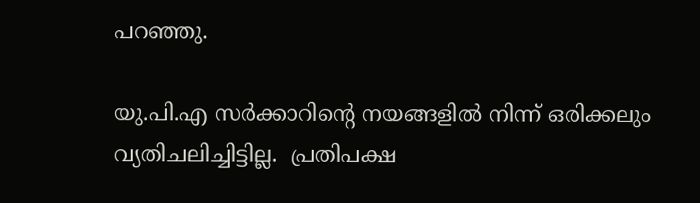പറഞ്ഞു.

യു.പി.എ സര്‍ക്കാറിന്റെ നയങ്ങളില്‍ നിന്ന് ഒരിക്കലും വ്യതിചലിച്ചിട്ടില്ല.  പ്രതിപക്ഷ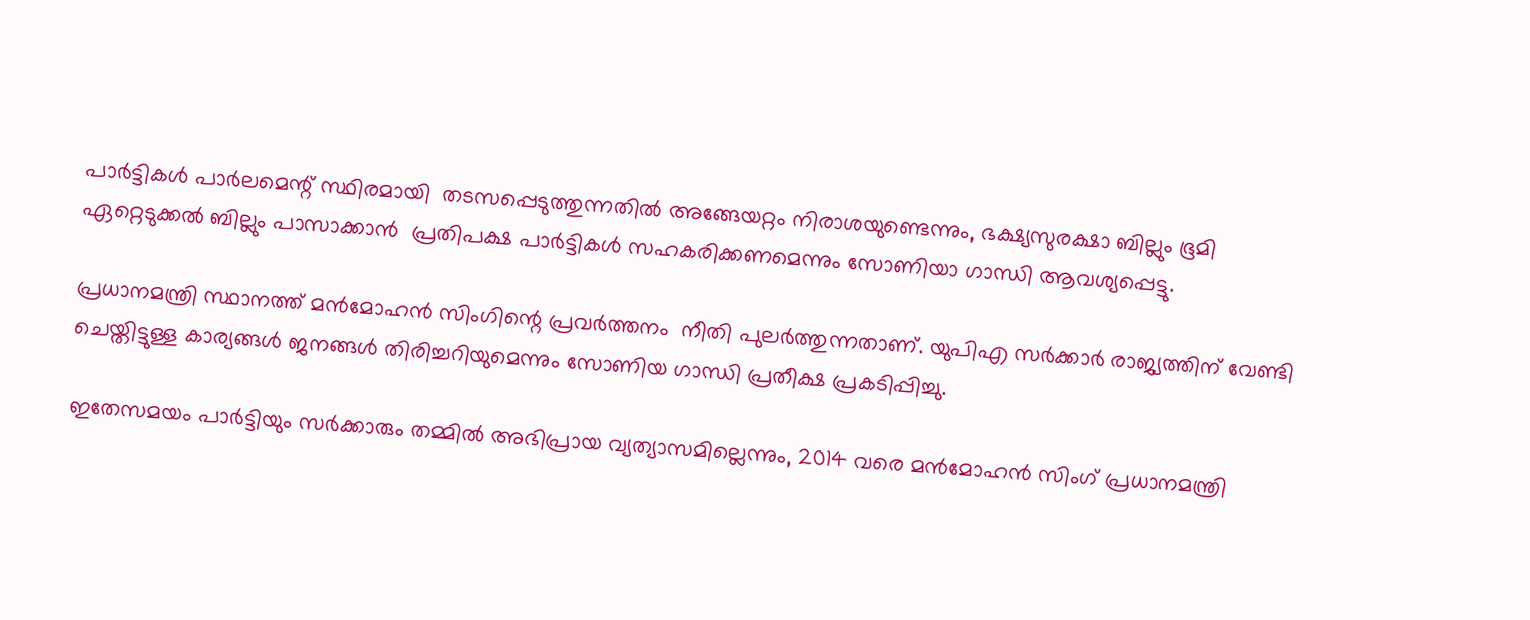പാര്‍ട്ടികള്‍ പാര്‍ലമെന്റ് സ്ഥിരമായി  തടസപ്പെടുത്തുന്നതില്‍ അങ്ങേയറ്റം നിരാശയുണ്ടെന്നും, ഭക്ഷ്യസുരക്ഷാ ബില്ലും ഭൂമി ഏറ്റെടുക്കല്‍ ബില്ലും പാസാക്കാന്‍  പ്രതിപക്ഷ പാര്‍ട്ടികള്‍ സഹകരിക്കണമെന്നും സോണിയാ ഗാന്ധി ആവശ്യപ്പെട്ടു.

പ്രധാനമന്ത്രി സ്ഥാനത്ത് മന്‍മോഹന്‍ സിംഗിന്റെ പ്രവര്‍ത്തനം  നീതി പുലര്‍ത്തുന്നതാണ്. യുപിഎ സര്‍ക്കാര്‍ രാജ്യത്തിന് വേണ്ടി ചെയ്തിട്ടുള്ള കാര്യങ്ങള്‍ ജനങ്ങള്‍ തിരിച്ചറിയുമെന്നും സോണിയ ഗാന്ധി പ്രതീക്ഷ പ്രകടിപ്പിച്ചു.

ഇതേസമയം പാര്‍ട്ടിയും സര്‍ക്കാരും തമ്മില്‍ അഭിപ്രായ വ്യത്യാസമില്ലെന്നും, 2014 വരെ മന്‍മോഹന്‍ സിംഗ് പ്രധാനമന്ത്രി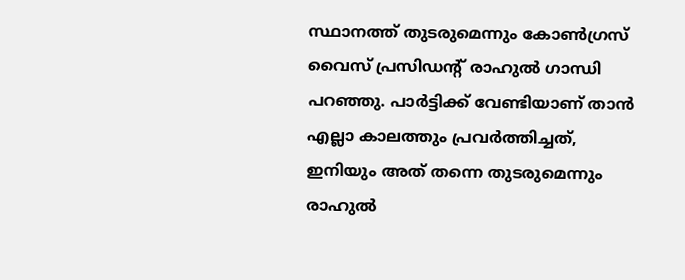സ്ഥാനത്ത് തുടരുമെന്നും കോണ്‍ഗ്രസ് വൈസ് പ്രസിഡന്റ് രാഹുല്‍ ഗാന്ധി പറഞ്ഞു. പാര്‍ട്ടിക്ക് വേണ്ടിയാണ് താന്‍ എല്ലാ കാലത്തും പ്രവര്‍ത്തിച്ചത്, ഇനിയും അത് തന്നെ തുടരുമെന്നും രാഹുല്‍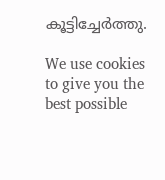കൂട്ടിച്ചേര്‍ത്തു.

We use cookies to give you the best possible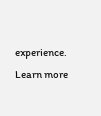experience. Learn more